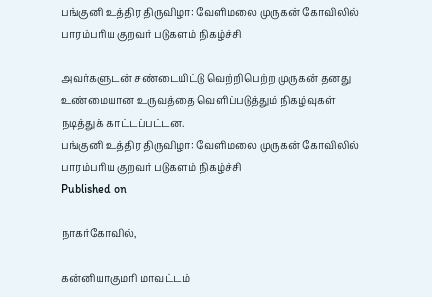பங்குனி உத்திர திருவிழா: வேளிமலை முருகன் கோவிலில் பாரம்பரிய குறவர் படுகளம் நிகழ்ச்சி

அவர்களுடன் சண்டையிட்டு வெற்றிபெற்ற முருகன் தனது உண்மையான உருவத்தை வெளிப்படுத்தும் நிகழ்வுகள் நடித்துக் காட்டப்பட்டன.
பங்குனி உத்திர திருவிழா: வேளிமலை முருகன் கோவிலில் பாரம்பரிய குறவர் படுகளம் நிகழ்ச்சி
Published on

நாகர்கோவில்,

கன்னியாகுமரி மாவட்டம்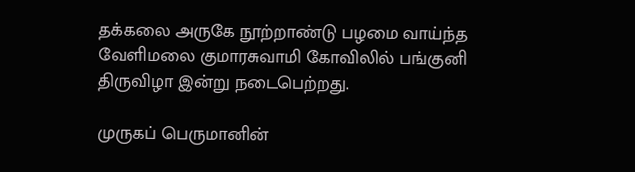தக்கலை அருகே நூற்றாண்டு பழமை வாய்ந்த வேளிமலை குமாரசுவாமி கோவிலில் பங்குனி திருவிழா இன்று நடைபெற்றது.

முருகப் பெருமானின்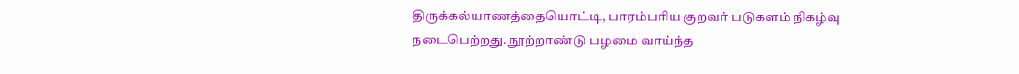திருக்கல்யாணத்தையொட்டி, பாரம்பரிய குறவர் படுகளம் நிகழ்வு நடைபெற்றது. நூற்றாண்டு பழமை வாய்ந்த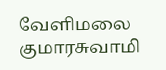வேளிமலை குமாரசுவாமி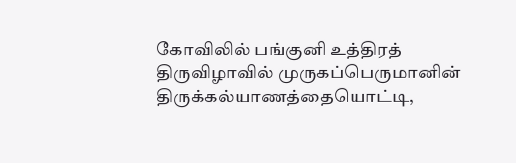கோவிலில் பங்குனி உத்திரத் திருவிழாவில் முருகப்பெருமானின் திருக்கல்யாணத்தையொட்டி,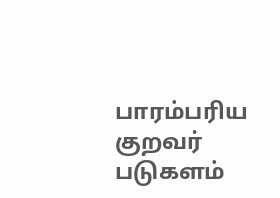பாரம்பரிய குறவர் படுகளம்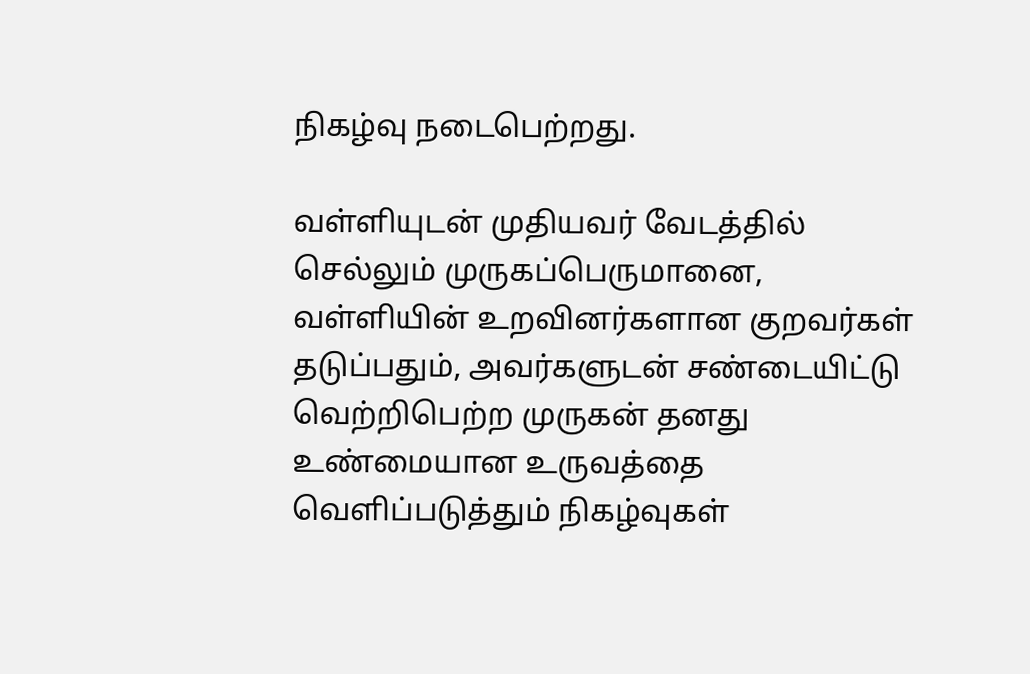நிகழ்வு நடைபெற்றது.

வள்ளியுடன் முதியவர் வேடத்தில் செல்லும் முருகப்பெருமானை, வள்ளியின் உறவினர்களான குறவர்கள் தடுப்பதும், அவர்களுடன் சண்டையிட்டு வெற்றிபெற்ற முருகன் தனது உண்மையான உருவத்தை வெளிப்படுத்தும் நிகழ்வுகள்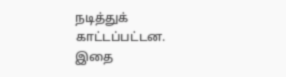நடித்துக் காட்டப்பட்டன. இதை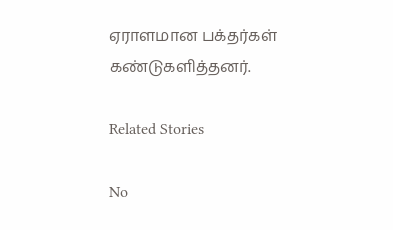ஏராளமான பக்தர்கள் கண்டுகளித்தனர்.

Related Stories

No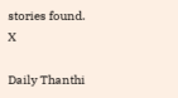stories found.
X

Daily Thanthi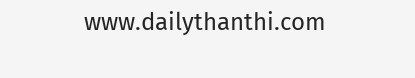www.dailythanthi.com